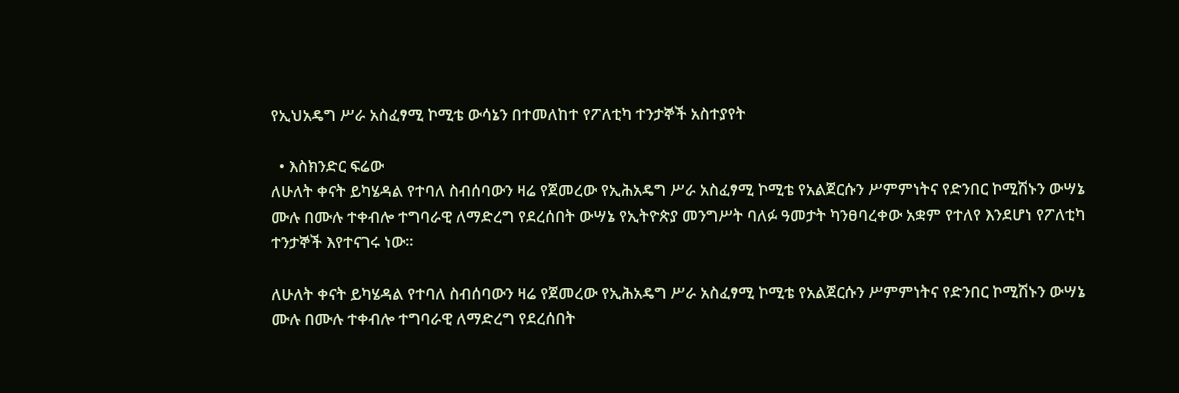የኢህአዴግ ሥራ አስፈፃሚ ኮሚቴ ውሳኔን በተመለከተ የፖለቲካ ተንታኞች አስተያየት

  • እስክንድር ፍሬው
ለሁለት ቀናት ይካሄዳል የተባለ ስብሰባውን ዛሬ የጀመረው የኢሕአዴግ ሥራ አስፈፃሚ ኮሚቴ የአልጀርሱን ሥምምነትና የድንበር ኮሚሽኑን ውሣኔ ሙሉ በሙሉ ተቀብሎ ተግባራዊ ለማድረግ የደረሰበት ውሣኔ የኢትዮጵያ መንግሥት ባለፉ ዓመታት ካንፀባረቀው አቋም የተለየ እንደሆነ የፖለቲካ ተንታኞች እየተናገሩ ነው።

ለሁለት ቀናት ይካሄዳል የተባለ ስብሰባውን ዛሬ የጀመረው የኢሕአዴግ ሥራ አስፈፃሚ ኮሚቴ የአልጀርሱን ሥምምነትና የድንበር ኮሚሽኑን ውሣኔ ሙሉ በሙሉ ተቀብሎ ተግባራዊ ለማድረግ የደረሰበት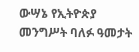ውሣኔ የኢትዮጵያ መንግሥት ባለፉ ዓመታት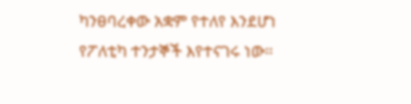ካንፀባረቀው አቋም የተለየ እንደሆነ የፖለቲካ ተንታኞች እየተናገሩ ነው።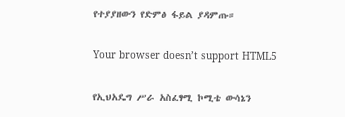የተያያዘውን የድምፅ ፋይል ያዳምጡ።

Your browser doesn’t support HTML5

የኢህአዴግ ሥራ አስፈፃሚ ኮሚቴ ውሳኔን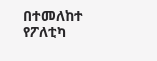በተመለከተ የፖለቲካ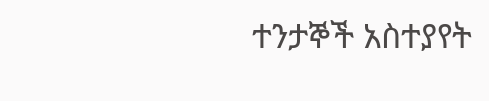ተንታኞች አስተያየት